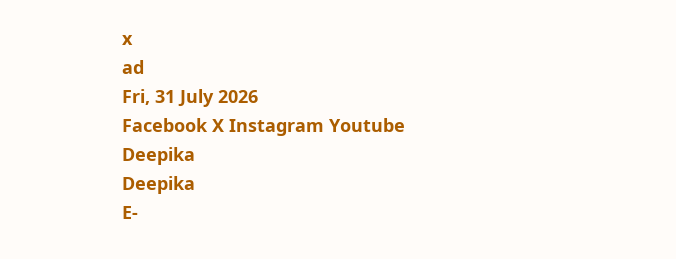x
ad
Fri, 31 July 2026
Facebook X Instagram Youtube
Deepika
Deepika
E-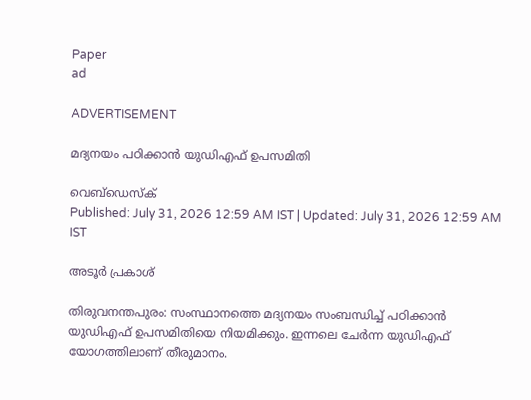Paper
ad

ADVERTISEMENT

മദ്യനയം പഠിക്കാൻ യുഡിഎഫ് ഉപസമിതി

വെബ്ഡെസ്ക്
Published: July 31, 2026 12:59 AM IST | Updated: July 31, 2026 12:59 AM IST

അടൂർ പ്രകാശ്

തിരുവനന്തപുരം: സംസ്ഥാനത്തെ മദ്യനയം സംബന്ധിച്ച് പഠിക്കാൻ യുഡിഎഫ് ഉപസമിതിയെ നിയമിക്കും. ഇന്നലെ ചേർന്ന യുഡിഎഫ് യോഗത്തിലാണ് തീരുമാനം.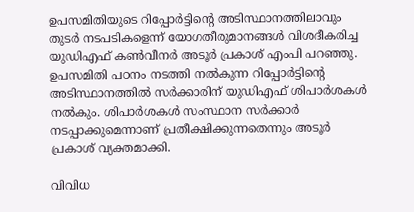ഉപസമിതിയുടെ റിപ്പോർട്ടിന്‍റെ അടിസ്ഥാനത്തിലാവും തുടർ നടപടികളെന്ന് യോഗതീരുമാനങ്ങൾ വിശദീകരിച്ച യുഡിഎഫ് കണ്‍വീനർ അടൂർ പ്രകാശ് എംപി പറഞ്ഞു. ഉപസമിതി പഠനം നടത്തി നൽകുന്ന റിപ്പോർട്ടിന്‍റെ അടിസ്ഥാനത്തിൽ സർക്കാരിന് യുഡിഎഫ് ശിപാർശകൾ നൽകും. ശിപാർശകൾ സംസ്ഥാന സർക്കാർ നടപ്പാക്കുമെന്നാണ് പ്രതീക്ഷിക്കുന്നതെന്നും അടൂർ പ്രകാശ് വ്യക്തമാക്കി.

വിവിധ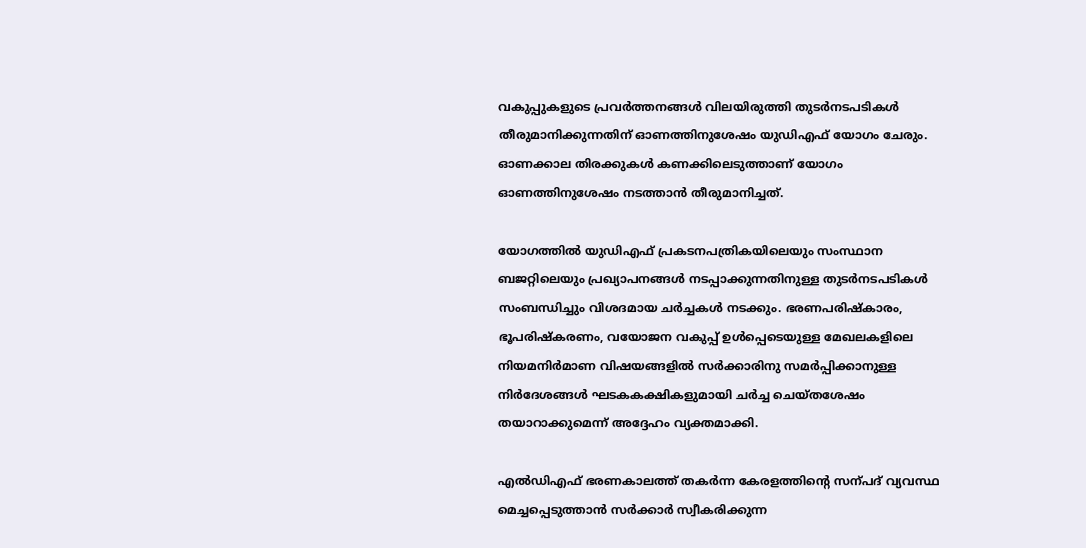വകുപ്പുകളുടെ പ്രവർത്തനങ്ങൾ വിലയിരുത്തി തുടർനടപടികൾ തീരുമാനിക്കുന്നതിന് ഓണത്തിനുശേഷം യുഡിഎഫ് യോഗം ചേരും. ഓണക്കാല തിരക്കുകൾ കണക്കിലെടുത്താണ് യോഗം ഓണത്തിനുശേഷം നടത്താൻ തീരുമാനിച്ചത്.

യോഗത്തിൽ യുഡിഎഫ് പ്രകടനപത്രികയിലെയും സംസ്ഥാന ബജറ്റിലെയും പ്രഖ്യാപനങ്ങൾ നടപ്പാക്കുന്നതിനുള്ള തുടർനടപടികൾ സംബന്ധിച്ചും വിശദമായ ചർച്ചകൾ നടക്കും. ഭരണപരിഷ്കാരം, ഭൂപരിഷ്കരണം, വയോജന വകുപ്പ് ഉൾപ്പെടെയുള്ള മേഖലകളിലെ നിയമനിർമാണ വിഷയങ്ങളിൽ സർക്കാരിനു സമർപ്പിക്കാനുള്ള നിർദേശങ്ങൾ ഘടകകക്ഷികളുമായി ചർച്ച ചെയ്തശേഷം തയാറാക്കുമെന്ന് അദ്ദേഹം വ്യക്തമാക്കി.

എൽഡിഎഫ് ഭരണകാലത്ത് തകർന്ന കേരളത്തിന്‍റെ സന്പദ് വ്യവസ്ഥ മെച്ചപ്പെടുത്താൻ സർക്കാർ സ്വീകരിക്കുന്ന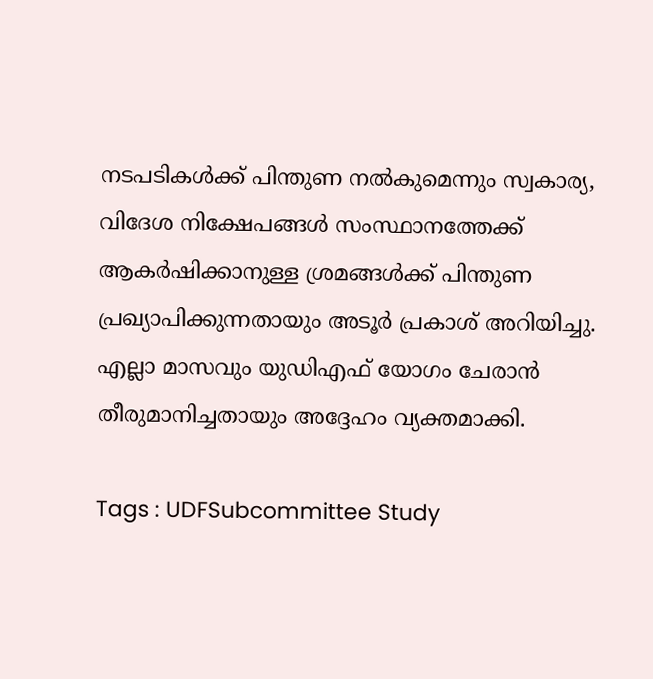നടപടികൾക്ക് പിന്തുണ നൽകുമെന്നും സ്വകാര്യ, വിദേശ നിക്ഷേപങ്ങൾ സംസ്ഥാനത്തേക്ക് ആകർഷിക്കാനുള്ള ശ്രമങ്ങൾക്ക് പിന്തുണ പ്രഖ്യാപിക്കുന്നതായും അടൂർ പ്രകാശ് അറിയിച്ചു. എല്ലാ മാസവും യുഡിഎഫ് യോഗം ചേരാൻ തീരുമാനിച്ചതായും അദ്ദേഹം വ്യക്തമാക്കി.

Tags : UDFSubcommittee Study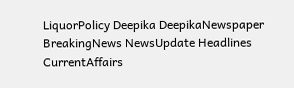LiquorPolicy Deepika DeepikaNewspaper BreakingNews NewsUpdate Headlines CurrentAffairs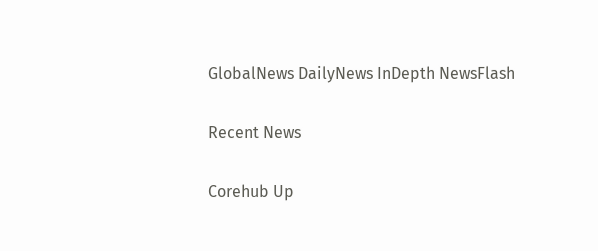GlobalNews DailyNews InDepth NewsFlash

Recent News

Corehub Up